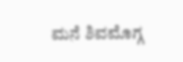ಮನೆ ಶಿವಮೊಗ್ಗ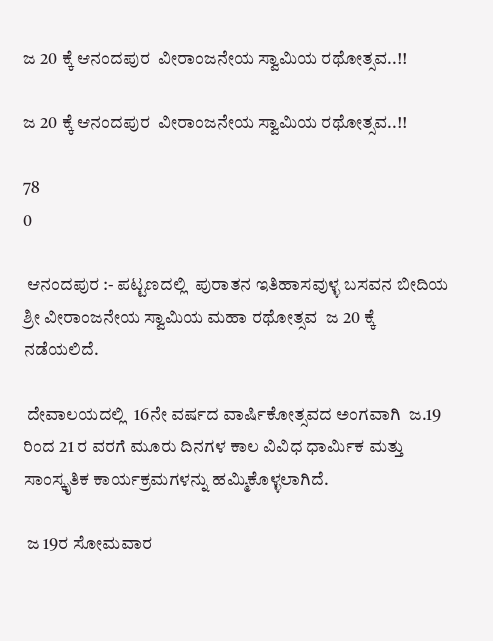ಜ 20 ಕ್ಕೆ ಆನಂದಪುರ  ವೀರಾಂಜನೇಯ ಸ್ವಾಮಿಯ ರಥೋತ್ಸವ..!!

ಜ 20 ಕ್ಕೆ ಆನಂದಪುರ  ವೀರಾಂಜನೇಯ ಸ್ವಾಮಿಯ ರಥೋತ್ಸವ..!!

78
0

 ಆನಂದಪುರ :- ಪಟ್ಟಣದಲ್ಲಿ  ಪುರಾತನ ಇತಿಹಾಸವುಳ್ಳ ಬಸವನ ಬೀದಿಯ    ಶ್ರೀ ವೀರಾಂಜನೇಯ ಸ್ವಾಮಿಯ ಮಹಾ ರಥೋತ್ಸವ  ಜ 20 ಕ್ಕೆ  ನಡೆಯಲಿದೆ.

 ದೇವಾಲಯದಲ್ಲಿ  16ನೇ ವರ್ಷದ ವಾರ್ಷಿಕೋತ್ಸವದ ಅಂಗವಾಗಿ  ಜ.19  ರಿಂದ 21 ರ ವರಗೆ ಮೂರು ದಿನಗಳ ಕಾಲ ವಿವಿಧ ಧಾರ್ಮಿಕ ಮತ್ತು ಸಾಂಸ್ಕೃತಿಕ ಕಾರ್ಯಕ್ರಮಗಳನ್ನು ಹಮ್ಮಿಕೊಳ್ಳಲಾಗಿದೆ.

 ಜ 19ರ ಸೋಮವಾರ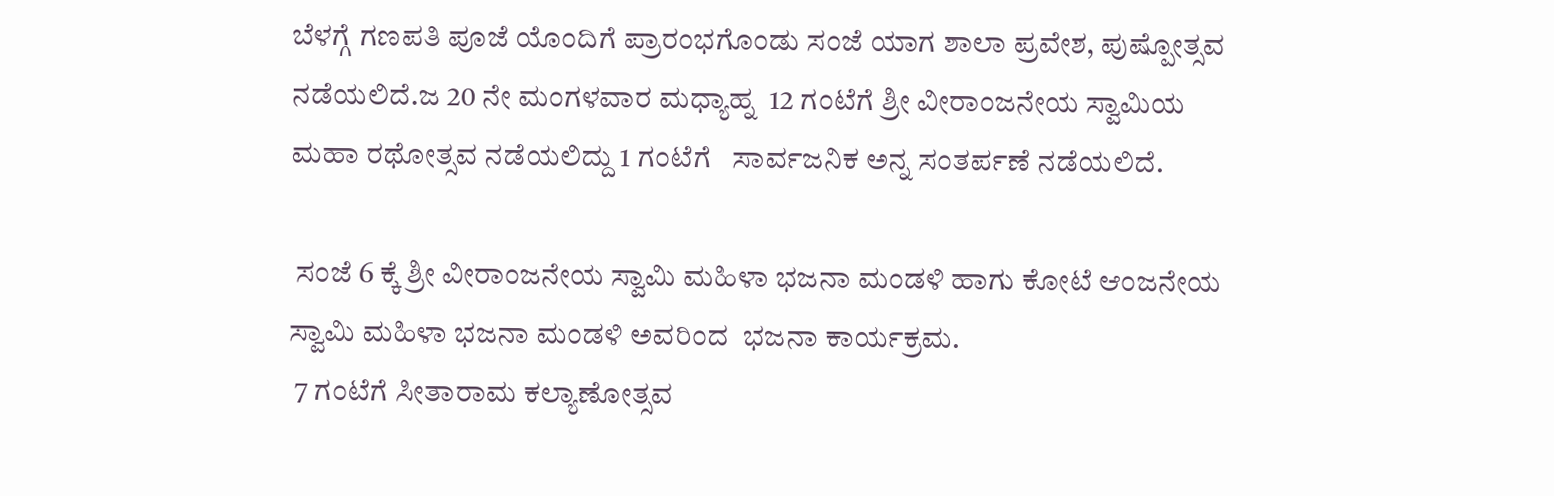ಬೆಳಗ್ಗೆ ಗಣಪತಿ ಪೂಜೆ ಯೊಂದಿಗೆ ಪ್ರಾರಂಭಗೊಂಡು ಸಂಜೆ ಯಾಗ ಶಾಲಾ ಪ್ರವೇಶ, ಪುಷ್ಪೋತ್ಸವ ನಡೆಯಲಿದೆ.ಜ 20 ನೇ ಮಂಗಳವಾರ ಮಧ್ಯಾಹ್ನ  12 ಗಂಟೆಗೆ ಶ್ರೀ ವೀರಾಂಜನೇಯ ಸ್ವಾಮಿಯ ಮಹಾ ರಥೋತ್ಸವ ನಡೆಯಲಿದ್ದು 1 ಗಂಟೆಗೆ   ಸಾರ್ವಜನಿಕ ಅನ್ನ ಸಂತರ್ಪಣೆ ನಡೆಯಲಿದೆ.

 ಸಂಜೆ 6 ಕ್ಕೆ ಶ್ರೀ ವೀರಾಂಜನೇಯ ಸ್ವಾಮಿ ಮಹಿಳಾ ಭಜನಾ ಮಂಡಳಿ ಹಾಗು ಕೋಟೆ ಆಂಜನೇಯ ಸ್ವಾಮಿ ಮಹಿಳಾ ಭಜನಾ ಮಂಡಳಿ ಅವರಿಂದ  ಭಜನಾ ಕಾರ್ಯಕ್ರಮ.
 7 ಗಂಟೆಗೆ ಸೀತಾರಾಮ ಕಲ್ಯಾಣೋತ್ಸವ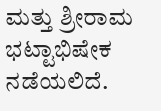ಮತ್ತು ಶ್ರೀರಾಮ ಭಟ್ಟಾಭಿಷೇಕ ನಡೆಯಲಿದೆ.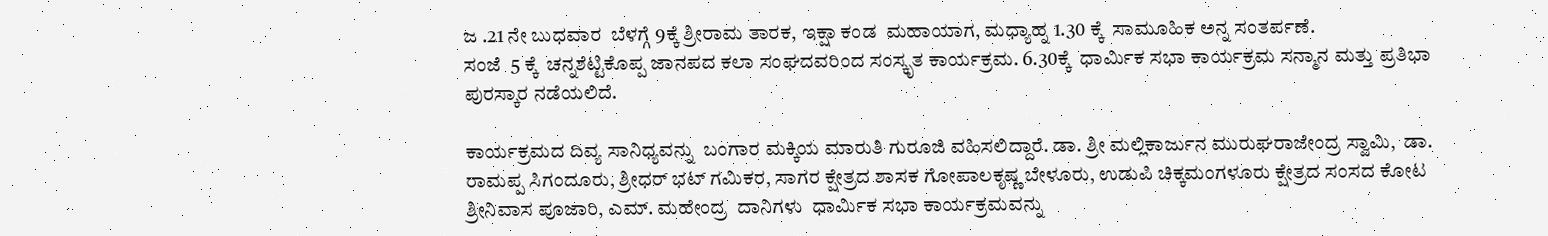ಜ .21 ನೇ ಬುಧವಾರ  ಬೆಳಗ್ಗೆ 9ಕ್ಕೆ ಶ್ರೀರಾಮ ತಾರಕ, ಇಕ್ಷಾ ಕಂಡ  ಮಹಾಯಾಗ, ಮಧ್ಯಾಹ್ನ 1.30 ಕ್ಕೆ  ಸಾಮೂಹಿಕ ಅನ್ನ ಸಂತರ್ಪಣೆ.
ಸಂಜೆ  5 ಕ್ಕೆ  ಚನ್ನಶೆಟ್ಟಿಕೊಪ್ಪ ಜಾನಪದ ಕಲಾ ಸಂಘದವರಿಂದ ಸಂಸ್ಕೃತ ಕಾರ್ಯಕ್ರಮ. 6.30ಕ್ಕೆ  ಧಾರ್ಮಿಕ ಸಭಾ ಕಾರ್ಯಕ್ರಮ ಸನ್ಮಾನ ಮತ್ತು ಪ್ರತಿಭಾ ಪುರಸ್ಕಾರ ನಡೆಯಲಿದೆ.

ಕಾರ್ಯಕ್ರಮದ ದಿವ್ಯ ಸಾನಿಧ್ಯವನ್ನು  ಬಂಗಾರ ಮಕ್ಕಿಯ ಮಾರುತಿ ಗುರೂಜಿ ವಹಿಸಲಿದ್ದಾರೆ. ಡಾ. ಶ್ರೀ ಮಲ್ಲಿಕಾರ್ಜುನ ಮುರುಘರಾಜೇಂದ್ರ ಸ್ವಾಮಿ,  ಡಾ. ರಾಮಪ್ಪ ಸಿಗಂದೂರು, ಶ್ರೀಧರ್ ಭಟ್ ಗಮಿಕರ, ಸಾಗರ ಕ್ಷೇತ್ರದ ಶಾಸಕ ಗೋಪಾಲಕೃಷ್ಣ ಬೇಳೂರು, ಉಡುಪಿ ಚಿಕ್ಕಮಂಗಳೂರು ಕ್ಷೇತ್ರದ ಸಂಸದ ಕೋಟ ಶ್ರೀನಿವಾಸ ಪೂಜಾರಿ, ಎಮ್. ಮಹೇಂದ್ರ  ದಾನಿಗಳು  ಧಾರ್ಮಿಕ ಸಭಾ ಕಾರ್ಯಕ್ರಮವನ್ನು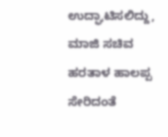ಉದ್ಘಾಟಿಸಲಿದ್ದು, ಮಾಜಿ ಸಚಿವ ಹರತಾಳ ಹಾಲಪ್ಪ ಸೇರಿದಂತೆ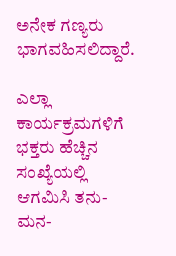ಅನೇಕ ಗಣ್ಯರು ಭಾಗವಹಿಸಲಿದ್ದಾರೆ.

ಎಲ್ಲಾ ಕಾರ್ಯಕ್ರಮಗಳಿಗೆ ಭಕ್ತರು ಹೆಚ್ಚಿನ ಸಂಖ್ಯೆಯಲ್ಲಿ ಆಗಮಿಸಿ ತನು- ಮನ-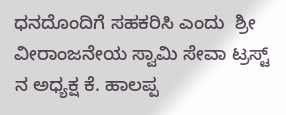ಧನದೊಂದಿಗೆ ಸಹಕರಿಸಿ ಎಂದು  ಶ್ರೀ ವೀರಾಂಜನೇಯ ಸ್ವಾಮಿ ಸೇವಾ ಟ್ರಸ್ಟ್ ನ ಅಧ್ಯಕ್ಷ ಕೆ. ಹಾಲಪ್ಪ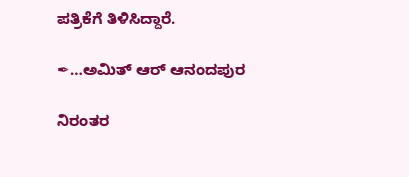ಪತ್ರಿಕೆಗೆ ತಿಳಿಸಿದ್ದಾರೆ.

✒…ಅಮಿತ್ ಆರ್ ಆನಂದಪುರ

ನಿರಂತರ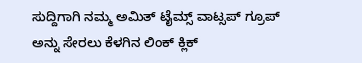ಸುದ್ದಿಗಾಗಿ ನಮ್ಮ ಅಮಿತ್ ಟೈಮ್ಸ್ ವಾಟ್ಸಪ್ ಗ್ರೂಪ್ ಅನ್ನು ಸೇರಲು ಕೆಳಗಿನ ಲಿಂಕ್ ಕ್ಲಿಕ್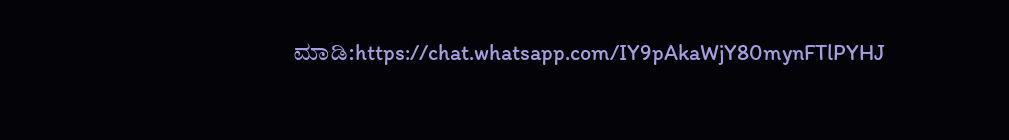ಮಾಡಿ:https://chat.whatsapp.com/IY9pAkaWjY80mynFTlPYHJ